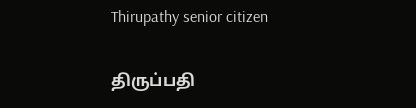Thirupathy senior citizen

திருப்பதி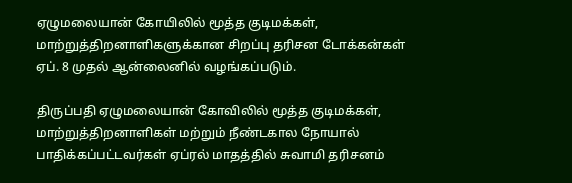ஏழுமலையான் கோயிலில் மூத்த குடிமக்கள், மாற்றுத்திறனாளிகளுக்கான சிறப்பு தரிசன டோக்கன்கள் ஏப். 8 முதல் ஆன்லைனில் வழங்கப்படும்.

திருப்பதி ஏழுமலையான் கோவிலில் மூத்த குடிமக்கள், மாற்றுத்திறனாளிகள் மற்றும் நீண்டகால நோயால் பாதிக்கப்பட்டவர்கள் ஏப்ரல் மாதத்தில் சுவாமி தரிசனம்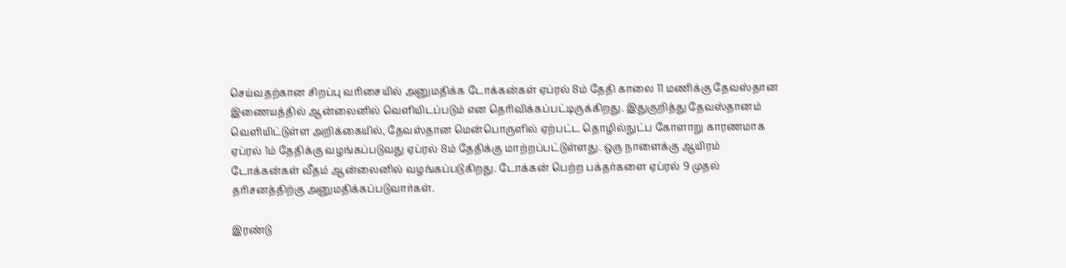செய்வதற்கான சிறப்பு வரிசையில் அனுமதிக்க டோக்கன்கள் ஏப்ரல் 8ம் தேதி காலை 11 மணிக்கு தேவஸ்தான இணையத்தில் ஆன்லைனில் வெளியிடப்படும் என தெரிவிக்கப்பட்டிருக்கிறது. இதுகுறித்து தேவஸ்தானம் வெளியிட்டுள்ள அறிக்கையில், தேவஸ்தான மென்பொருளில் ஏற்பட்ட தொழில்நுட்ப கோளாறு காரணமாக ஏப்ரல் 1ம் தேதிக்கு வழங்கப்படுவது ஏப்ரல் 8ம் தேதிக்கு மாற்றப்பட்டுள்ளது. ஒரு நாளைக்கு ஆயிரம் டோக்கன்கள் வீதம் ஆன்லைனில் வழங்கப்படுகிறது. டோக்கன் பெற்ற பக்தர்களை ஏப்ரல் 9 முதல் தரிசனத்திற்கு அனுமதிக்கப்படுவார்கள்.

இரண்டு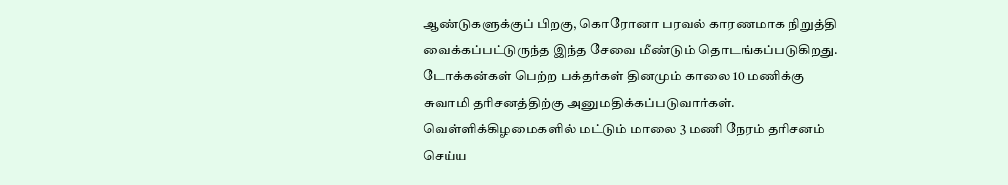ஆண்டுகளுக்குப் பிறகு, கொரோனா பரவல் காரணமாக நிறுத்தி வைக்கப்பட்டுருந்த இந்த சேவை மீண்டும் தொடங்கப்படுகிறது. டோக்கன்கள் பெற்ற பக்தர்கள் தினமும் காலை 10 மணிக்கு சுவாமி தரிசனத்திற்கு அனுமதிக்கப்படுவார்கள். வெள்ளிக்கிழமைகளில் மட்டும் மாலை 3 மணி நேரம் தரிசனம் செய்ய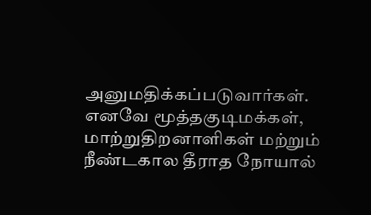அனுமதிக்கப்படுவார்கள். எனவே மூத்தகுடிமக்கள், மாற்றுதிறனாளிகள் மற்றும் நீண்டகால தீராத நோயால்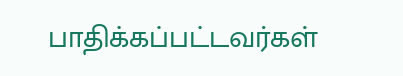பாதிக்கப்பட்டவர்கள்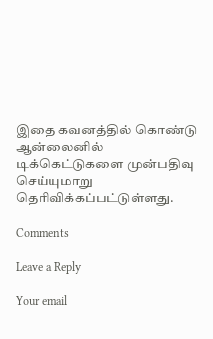இதை கவனத்தில் கொண்டு ஆன்லைனில் டிக்கெட்டுகளை முன்பதிவு செய்யுமாறு தெரிவிக்கப்பட்டுள்ளது.

Comments

Leave a Reply

Your email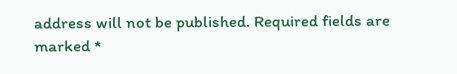address will not be published. Required fields are marked *